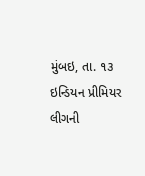મુંબઇ, તા. ૧૩
ઇન્ડિયન પ્રીમિયર લીગની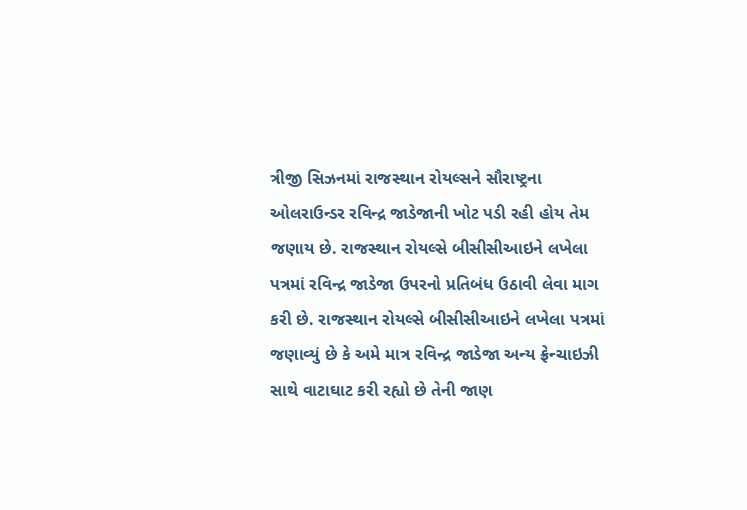ત્રીજી સિઝનમાં રાજસ્થાન રોયલ્સને સૌરાષ્ટ્રના ઓલરાઉન્ડર રવિન્દ્ર જાડેજાની ખોટ પડી રહી હોય તેમ જણાય છે. રાજસ્થાન રોયલ્સે બીસીસીઆઇને લખેલા પત્રમાં રવિન્દ્ર જાડેજા ઉપરનો પ્રતિબંધ ઉઠાવી લેવા માગ કરી છે. રાજસ્થાન રોયલ્સે બીસીસીઆઇને લખેલા પત્રમાં જણાવ્યું છે કે અમે માત્ર રવિન્દ્ર જાડેજા અન્ય ફ્રેન્ચાઇઝી સાથે વાટાઘાટ કરી રહ્યો છે તેની જાણ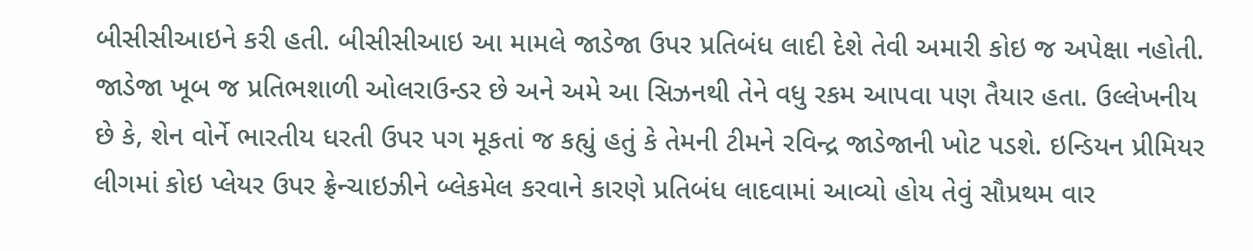બીસીસીઆઇને કરી હતી. બીસીસીઆઇ આ મામલે જાડેજા ઉપર પ્રતિબંધ લાદી દેશે તેવી અમારી કોઇ જ અપેક્ષા નહોતી. જાડેજા ખૂબ જ પ્રતિભશાળી ઓલરાઉન્ડર છે અને અમે આ સિઝનથી તેને વધુ રકમ આપવા પણ તૈયાર હતા. ઉલ્લેખનીય છે કે, શેન વોર્ને ભારતીય ધરતી ઉપર પગ મૂકતાં જ કહ્યું હતું કે તેમની ટીમને રવિન્દ્ર જાડેજાની ખોટ પડશે. ઇન્ડિયન પ્રીમિયર લીગમાં કોઇ પ્લેયર ઉપર ફ્રેન્ચાઇઝીને બ્લેકમેલ કરવાને કારણે પ્રતિબંધ લાદવામાં આવ્યો હોય તેવું સૌપ્રથમ વાર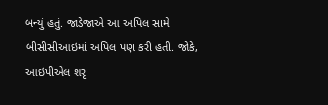બન્યું હતું. જાડેજાએ આ અપિલ સામે બીસીસીઆઇમાં અપિલ પણ કરી હતી. જોકે, આઇપીએલ શરૃ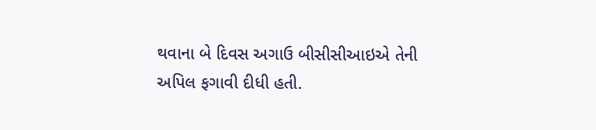થવાના બે દિવસ અગાઉ બીસીસીઆઇએ તેની અપિલ ફગાવી દીધી હતી.